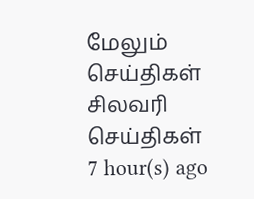மேலும் செய்திகள்
சிலவரி செய்திகள்
7 hour(s) ago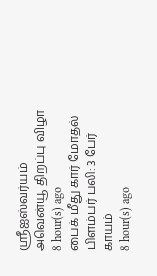ஸ்ரீஐஸ்வர்யம் அவென்யூ திறப்பு விழா
8 hour(s) ago
பைக் மீது கார் மோதல் பிளம்பர் பலி: 3 பேர் காயம்
8 hour(s) ago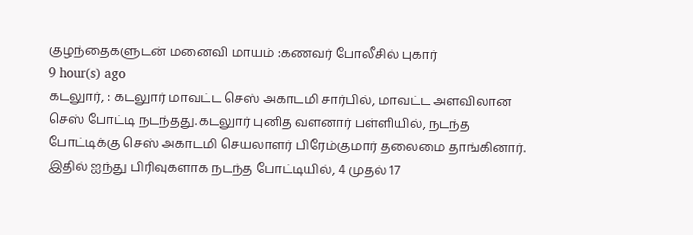குழந்தைகளுடன் மனைவி மாயம் :கணவர் போலீசில் புகார்
9 hour(s) ago
கடலுார், : கடலுார் மாவட்ட செஸ் அகாடமி சார்பில், மாவட்ட அளவிலான செஸ் போட்டி நடந்தது.கடலுார் புனித வளனார் பள்ளியில், நடந்த போட்டிக்கு செஸ் அகாடமி செயலாளர் பிரேம்குமார் தலைமை தாங்கினார். இதில் ஐந்து பிரிவுகளாக நடந்த போட்டியில், 4 முதல் 17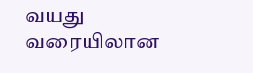வயது வரையிலான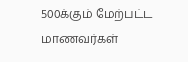500க்கும் மேற்பட்ட மாணவர்கள்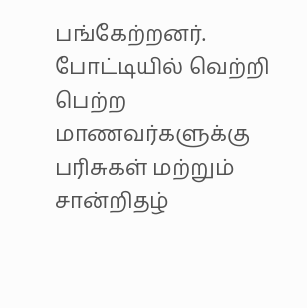பங்கேற்றனர். போட்டியில் வெற்றி பெற்ற மாணவர்களுக்கு பரிசுகள் மற்றும் சான்றிதழ்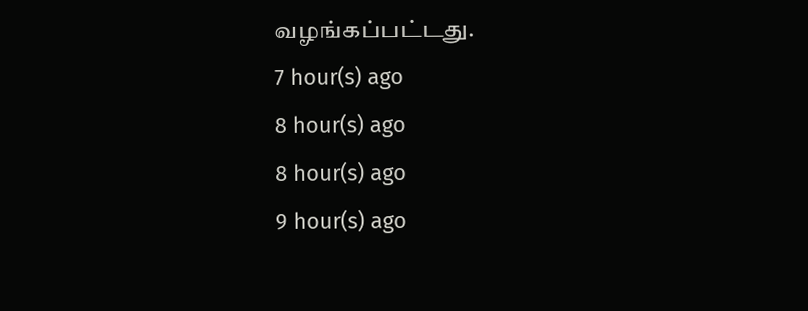வழங்கப்பட்டது.
7 hour(s) ago
8 hour(s) ago
8 hour(s) ago
9 hour(s) ago